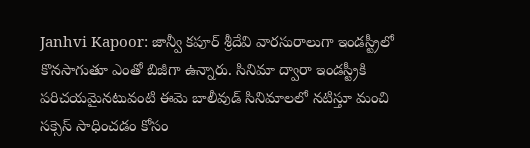Janhvi Kapoor: జాన్వీ కపూర్ శ్రీదేవి వారసురాలుగా ఇండస్ట్రీలో కొనసాగుతూ ఎంతో బిజీగా ఉన్నారు. సినిమా ద్వారా ఇండస్ట్రీకి పరిచయమైనటువంటి ఈమె బాలీవుడ్ సినిమాలలో నటిస్తూ మంచి సక్సెస్ సాధించడం కోసం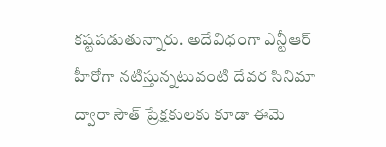కష్టపడుతున్నారు. అదేవిధంగా ఎన్టీఆర్ హీరోగా నటిస్తున్నటువంటి దేవర సినిమా ద్వారా సౌత్ ప్రేక్షకులకు కూడా ఈమె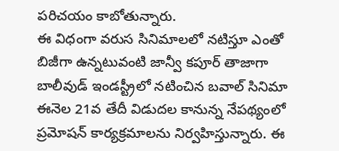పరిచయం కాబోతున్నారు.
ఈ విధంగా వరుస సినిమాలలో నటిస్తూ ఎంతో బిజీగా ఉన్నటువంటి జాన్వీ కపూర్ తాజాగా బాలీవుడ్ ఇండస్ట్రీలో నటించిన బవాల్ సినిమా ఈనెల 21వ తేదీ విడుదల కానున్న నేపథ్యంలో ప్రమోషన్ కార్యక్రమాలను నిర్వహిస్తున్నారు. ఈ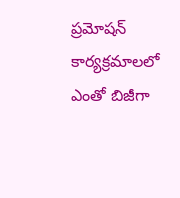ప్రమోషన్ కార్యక్రమాలలో ఎంతో బిజీగా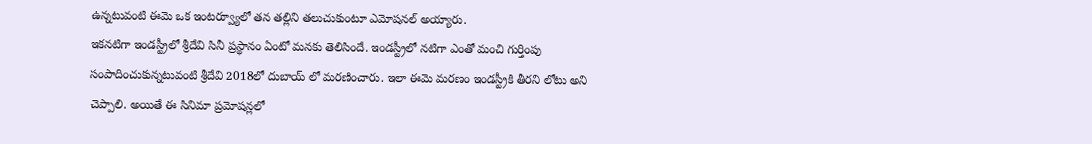ఉన్నటువంటి ఈమె ఒక ఇంటర్వ్యూలో తన తల్లిని తలుచుకుంటూ ఎమోషనల్ అయ్యారు.
ఇకనటిగా ఇండస్ట్రీలో శ్రీదేవి సినీ ప్రస్థానం ఏంటో మనకు తెలిసిందే. ఇండస్ట్రీలో నటిగా ఎంతో మంచి గుర్తింపు సంపాదించుకున్నటువంటి శ్రీదేవి 2018లో దుబాయ్ లో మరణించారు. ఇలా ఈమె మరణం ఇండస్ట్రీకి తీరని లోటు అని చెప్పాలి. అయితే ఈ సినిమా ప్రమోషన్లలో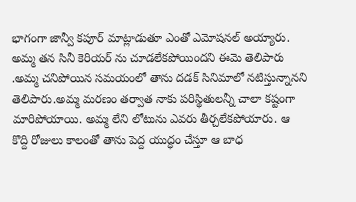భాగంగా జాన్వీ కపూర్ మాట్లాడుతూ ఎంతో ఎమోషనల్ అయ్యారు.
అమ్మ తన సినీ కెరియర్ ను చూడలేకపోయిందని ఈమె తెలిపారు .అమ్మ చనిపోయిన సమయంలో తాను దడక్ సినిమాలో నటిస్తున్నానని తెలిపారు.అమ్మ మరణం తర్వాత నాకు పరిస్థితులన్నీ చాలా కష్టంగా మారిపోయాయి. అమ్మ లేని లోటును ఎవరు తీర్చలేకపోయారు. ఆ కొద్ది రోజులు కాలంతో తాను పెద్ద యుద్ధం చేస్తూ ఆ బాధ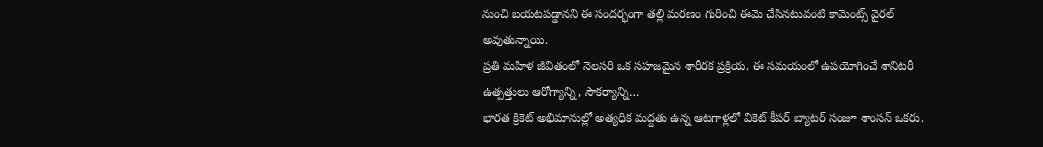నుంచి బయటపడ్డానని ఈ సందర్భంగా తల్లి మరణం గురించి ఈమె చేసినటువంటి కామెంట్స్ వైరల్ అవుతున్నాయి.
ప్రతి మహిళ జీవితంలో నెలసరి ఒక సహజమైన శారీరక ప్రక్రియ. ఈ సమయంలో ఉపయోగించే శానిటరీ ఉత్పత్తులు ఆరోగ్యాన్ని, సౌకర్యాన్ని…
భారత క్రికెట్ అభిమానుల్లో అత్యధిక మద్దతు ఉన్న ఆటగాళ్లలో వికెట్ కీపర్ బ్యాటర్ సంజూ శాంసన్ ఒకరు.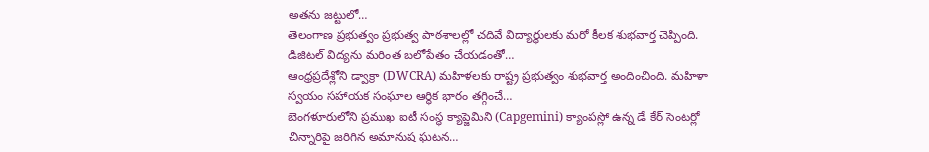అతను జట్టులో…
తెలంగాణ ప్రభుత్వం ప్రభుత్వ పాఠశాలల్లో చదివే విద్యార్థులకు మరో కీలక శుభవార్త చెప్పింది. డిజిటల్ విద్యను మరింత బలోపేతం చేయడంతో…
ఆంధ్రప్రదేశ్లోని డ్వాక్రా (DWCRA) మహిళలకు రాష్ట్ర ప్రభుత్వం శుభవార్త అందించింది. మహిళా స్వయం సహాయక సంఘాల ఆర్థిక భారం తగ్గించే…
బెంగళూరులోని ప్రముఖ ఐటీ సంస్థ క్యాప్జెమిని (Capgemini) క్యాంపస్లో ఉన్న డే కేర్ సెంటర్లో చిన్నారిపై జరిగిన అమానుష ఘటన…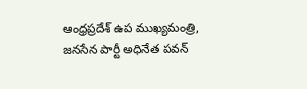ఆంధ్రప్రదేశ్ ఉప ముఖ్యమంత్రి, జనసేన పార్టీ అధినేత పవన్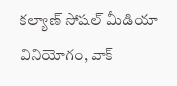కల్యాణ్ సోషల్ మీడియా వినియోగం, వాక్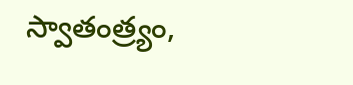స్వాతంత్ర్యం,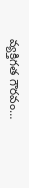వ్యక్తిగత గౌరవం…